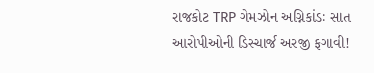રાજકોટ TRP ગેમઝોન અગ્નિકાંડઃ સાત આરોપીઓની ડિસ્ચાર્જ અરજી ફગાવી!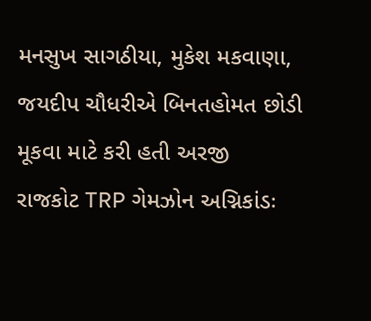મનસુખ સાગઠીયા, મુકેશ મકવાણા, જયદીપ ચૌધરીએ બિનતહોમત છોડી મૂકવા માટે કરી હતી અરજી
રાજકોટ TRP ગેમઝોન અગ્નિકાંડઃ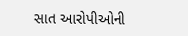સાત આરોપીઓની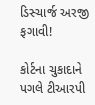ડિસ્ચાર્જ અરજી ફગાવી!

કોર્ટના ચુકાદાને પગલે ટીઆરપી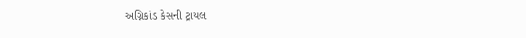અગ્નિકાંડ કેસની ટ્રાયલ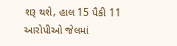શરૂ થશે, હાલ 15 પૈકી 11 આરોપીઓ જેલમાં